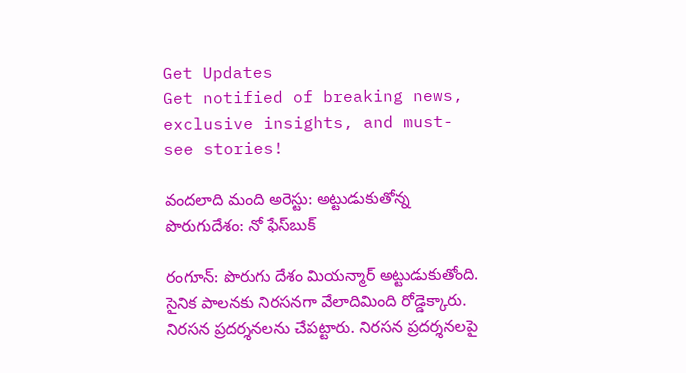Get Updates
Get notified of breaking news, exclusive insights, and must-see stories!

వందలాది మంది అరెస్టు: అట్టుడుకుతోన్న పొరుగుదేశం: నో ఫేస్‌బుక్

రంగూన్: పొరుగు దేశం మియన్మార్‌ అట్టుడుకుతోంది. సైనిక పాలనకు నిరసనగా వేలాదిమింది రోడ్డెక్కారు. నిరసన ప్రదర్శనలను చేపట్టారు. నిరసన ప్రదర్శనలపై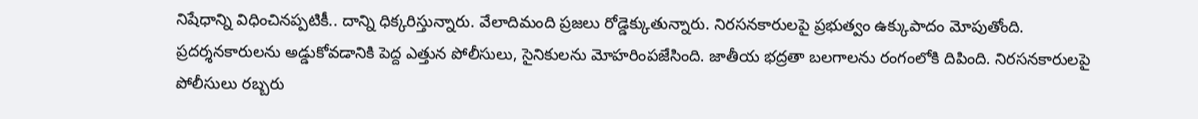నిషేధాన్ని విధించినప్పటికీ.. దాన్ని ధిక్కరిస్తున్నారు. వేలాదిమంది ప్రజలు రోడ్డెక్కుతున్నారు. నిరసనకారులపై ప్రభుత్వం ఉక్కుపాదం మోపుతోంది. ప్రదర్శనకారులను అడ్డుకోవడానికి పెద్ద ఎత్తున పోలీసులు, సైనికులను మోహరింపజేసింది. జాతీయ భద్రతా బలగాలను రంగంలోకి దిపింది. నిరసనకారులపై పోలీసులు రబ్బరు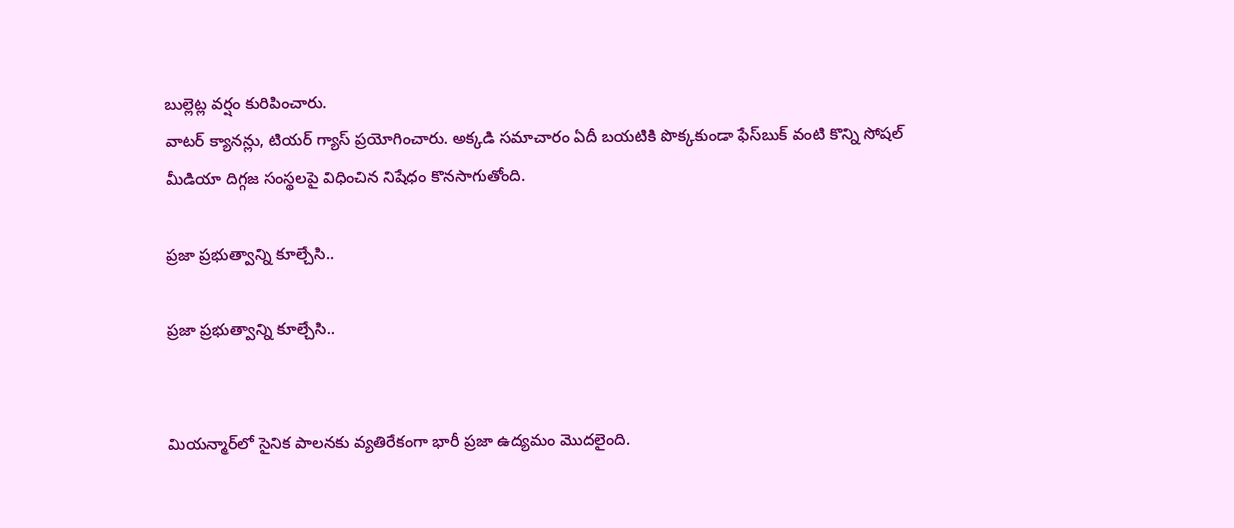బుల్లెట్ల వర్షం కురిపించారు.
వాటర్ క్యానన్లు, టియర్ గ్యాస్ ప్రయోగించారు. అక్కడి సమాచారం ఏదీ బయటికి పొక్కకుండా ఫేస్‌బుక్ వంటి కొన్ని సోషల్ మీడియా దిగ్గజ సంస్థలపై విధించిన నిషేధం కొనసాగుతోంది.

ప్రజా ప్రభుత్వాన్ని కూల్చేసి..

ప్రజా ప్రభుత్వాన్ని కూల్చేసి..


మియన్మార్‌లో సైనిక పాలనకు వ్యతిరేకంగా భారీ ప్రజా ఉద్యమం మొదలైంది.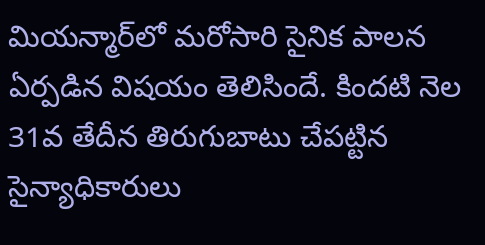మియన్మార్‌లో మరోసారి సైనిక పాలన ఏర్పడిన విషయం తెలిసిందే. కిందటి నెల 31వ తేదీన తిరుగుబాటు చేపట్టిన సైన్యాధికారులు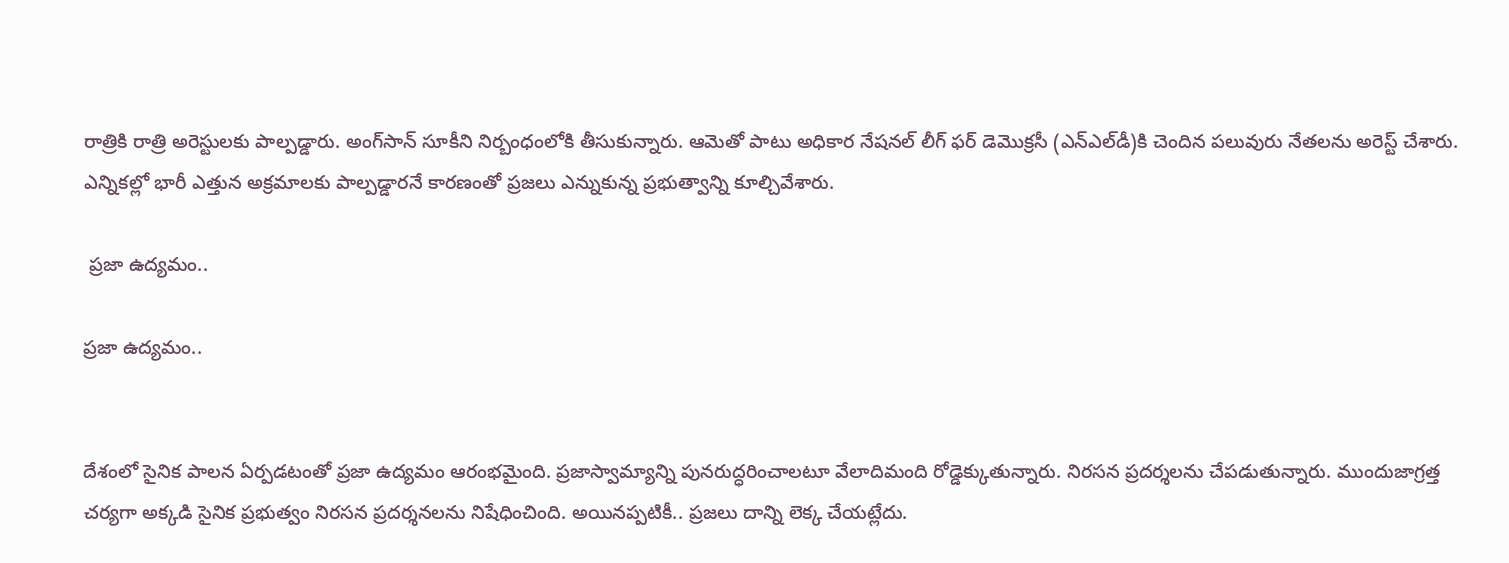రాత్రికి రాత్రి అరెస్టులకు పాల్పడ్డారు. అంగ్‌సాన్ సూకీని నిర్బంధంలోకి తీసుకున్నారు. ఆమెతో పాటు అధికార నేషనల్ లీగ్ ఫర్ డెమొక్రసీ (ఎన్ఎల్‌డీ)కి చెందిన పలువురు నేతలను అరెస్ట్ చేశారు. ఎన్నికల్లో భారీ ఎత్తున అక్రమాలకు పాల్పడ్డారనే కారణంతో ప్రజలు ఎన్నుకున్న ప్రభుత్వాన్ని కూల్చివేశారు.

 ప్రజా ఉద్యమం..

ప్రజా ఉద్యమం..


దేశంలో సైనిక పాలన ఏర్పడటంతో ప్రజా ఉద్యమం ఆరంభమైంది. ప్రజాస్వామ్యాన్ని పునరుద్ధరించాలటూ వేలాదిమంది రోడ్డెక్కుతున్నారు. నిరసన ప్రదర్శలను చేపడుతున్నారు. ముందుజాగ్రత్త చర్యగా అక్కడి సైనిక ప్రభుత్వం నిరసన ప్రదర్శనలను నిషేధించింది. అయినప్పటికీ.. ప్రజలు దాన్ని లెక్క చేయట్లేదు.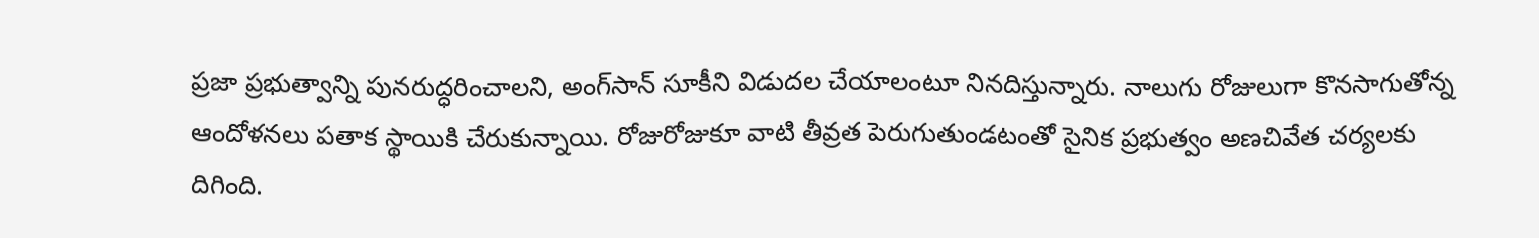ప్రజా ప్రభుత్వాన్ని పునరుద్ధరించాలని, అంగ్‌సాన్ సూకీని విడుదల చేయాలంటూ నినదిస్తున్నారు. నాలుగు రోజులుగా కొనసాగుతోన్న ఆందోళనలు పతాక స్థాయికి చేరుకున్నాయి. రోజురోజుకూ వాటి తీవ్రత పెరుగుతుండటంతో సైనిక ప్రభుత్వం అణచివేత చర్యలకు దిగింది.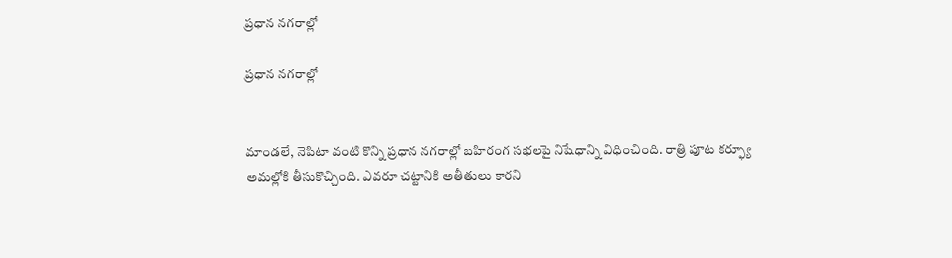ప్రధాన నగరాల్లో

ప్రధాన నగరాల్లో


మాండలే, నెపిటా వంటి కొన్ని ప్రధాన నగరాల్లో బహిరంగ సభలపై నిషేధాన్ని విధించింది. రాత్రి పూట కర్ఫ్యూ అమల్లోకి తీసుకొచ్చింది. ఎవరూ చట్టానికి అతీతులు కారని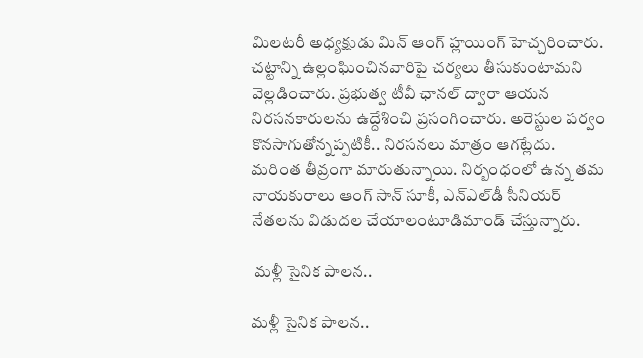మిలటరీ అధ్యక్షుడు మిన్ ఆంగ్‌ హ్లయింగ్‌ హెచ్చరించారు. చట్టాన్ని ఉల్లంఘించినవారిపై చర్యలు తీసుకుంటామని వెల్లడించారు. ప్రభుత్వ టీవీ ఛానల్‌ ద్వారా ఆయన నిరసనకారులను ఉద్దేశించి ప్రసంగించారు. అరెస్టుల పర్వం కొనసాగుతోన్నప్పటికీ.. నిరసనలు మాత్రం ఆగట్లేదు. మరింత తీవ్రంగా మారుతున్నాయి. నిర్బంధంలో ఉన్న తమ నాయకురాలు ఆంగ్‌ సాన్‌ సూకీ, ఎన్‌ఎల్‌డీ సీనియర్ నేతలను విడుదల చేయాలంటూడిమాండ్ చేస్తున్నారు.

 మళ్లీ సైనిక పాలన..

మళ్లీ సైనిక పాలన..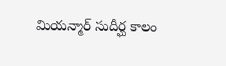మియన్మార్ సుదీర్ఘ కాలం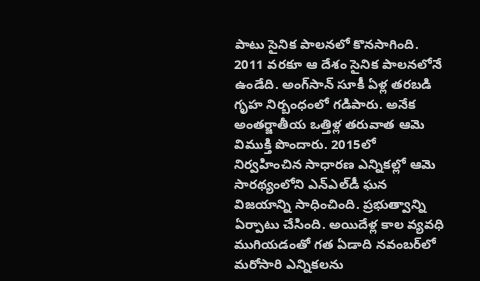పాటు సైనిక పాలనలో కొనసాగింది. 2011 వరకూ ఆ దేశం సైనిక పాలనలోనే ఉండేది. అంగ్‌సాన్ సూకీ ఏళ్ల తరబడి గృహ నిర్బంధంలో గడిపారు. అనేక అంతర్జాతీయ ఒత్తిళ్ల తరువాత ఆమె విముక్తి పొందారు. 2015లో నిర్వహించిన సాధారణ ఎన్నికల్లో ఆమె సారథ్యంలోని ఎన్ఎల్‌డీ ఘన విజయాన్ని సాధించింది. ప్రభుత్వాన్ని ఏర్పాటు చేసింది. అయిదేళ్ల కాల వ్యవధి ముగియడంతో గత ఏడాది నవంబర్‌లో మరోసారి ఎన్నికలను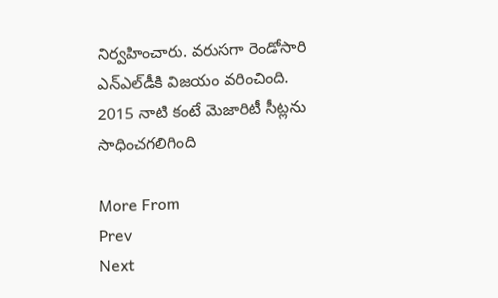నిర్వహించారు. వరుసగా రెండోసారి ఎన్ఎల్‌డీకి విజయం వరించింది. 2015 నాటి కంటే మెజారిటీ సీట్లను సాధించగలిగింది

More From
Prev
Next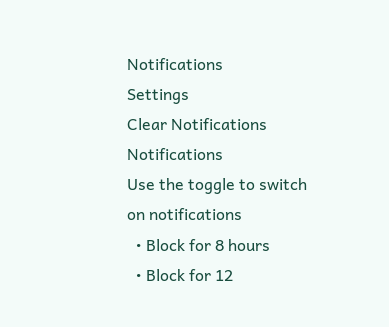Notifications
Settings
Clear Notifications
Notifications
Use the toggle to switch on notifications
  • Block for 8 hours
  • Block for 12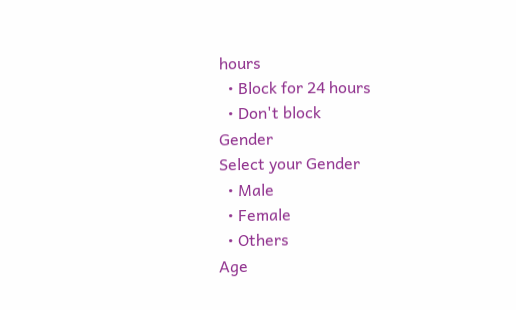hours
  • Block for 24 hours
  • Don't block
Gender
Select your Gender
  • Male
  • Female
  • Others
Age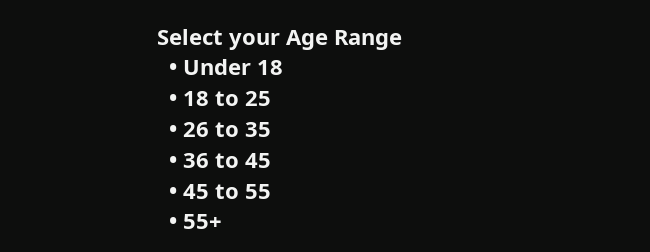Select your Age Range
  • Under 18
  • 18 to 25
  • 26 to 35
  • 36 to 45
  • 45 to 55
  • 55+